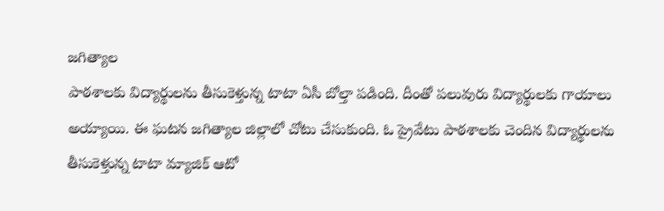జగిత్యాల
పాఠశాలకు విద్యార్థులను తీసుకెళ్తున్న టాటా ఏసీ బోల్తా పడింది. దీంతో పలువురు విద్యార్థులకు గాయాలు అయ్యాయి. ఈ ఘటన జగిత్యాల జిల్లాలో చోటు చేసుకుంది. ఓ ప్రైవేటు పాఠశాలకు చెందిన విద్యార్థులను తీసుకెళ్తున్న టాటా మ్యాజిక్ ఆటో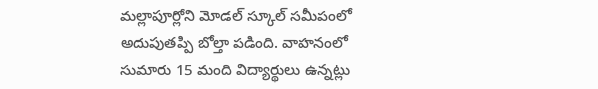మల్లాపూర్లోని మోడల్ స్కూల్ సమీపంలో అదుపుతప్పి బోల్తా పడింది. వాహనంలో సుమారు 15 మంది విద్యార్థులు ఉన్నట్లు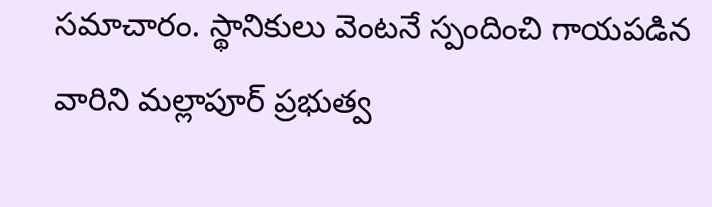సమాచారం. స్థానికులు వెంటనే స్పందించి గాయపడిన వారిని మల్లాపూర్ ప్రభుత్వ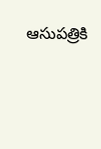ఆసుపత్రికి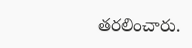తరలించారు.